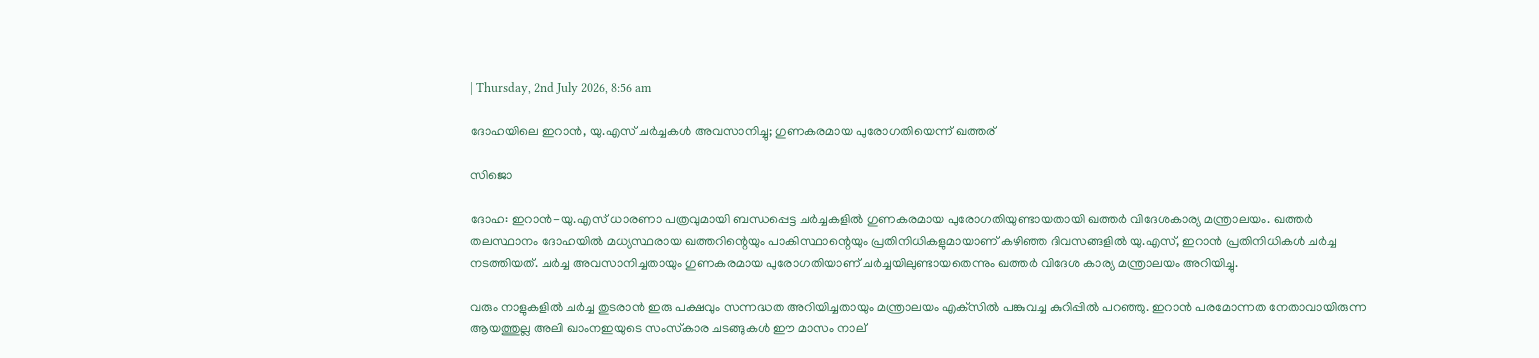| Thursday, 2nd July 2026, 8:56 am

ദോഹയിലെ ഇറാന്‍, യു.എസ് ചര്‍ച്ചകള്‍ അവസാനിച്ചു; ഗുണകരമായ പുരോഗതിയെന്ന് ഖത്തര്

സിജൊ

ദോഹ: ഇറാന്‍-യു.എസ് ധാരണാ പത്രവുമായി ബന്ധപ്പെട്ട ചര്‍ച്ചകളില്‍ ഗുണകരമായ പുരോഗതിയുണ്ടായതായി ഖത്തര്‍ വിദേശകാര്യ മന്ത്രാലയം. ഖത്തര്‍ തലസ്ഥാനം ദോഹയില്‍ മധ്യസ്ഥരായ ഖത്തറിന്റെയും പാകിസ്ഥാന്റെയും പ്രതിനിധികളുമായാണ് കഴിഞ്ഞ ദിവസങ്ങളില്‍ യു.എസ്, ഇറാന്‍ പ്രതിനിധികള്‍ ചര്‍ച്ച നടത്തിയത്. ചര്‍ച്ച അവസാനിച്ചതായും ഗുണകരമായ പുരോഗതിയാണ് ചര്‍ച്ചയിലുണ്ടായതെന്നും ഖത്തര്‍ വിദേശ കാര്യ മന്ത്രാലയം അറിയിച്ചു.

വരും നാളുകളില്‍ ചര്‍ച്ച തുടരാന്‍ ഇരു പക്ഷവും സന്നദ്ധത അറിയിച്ചതായും മന്ത്രാലയം എക്‌സില്‍ പങ്കുവച്ച കുറിപ്പില്‍ പറഞ്ഞു. ഇറാന്‍ പരമോന്നത നേതാവായിരുന്ന ആയത്തുല്ല അലി ഖാംനഇയുടെ സംസ്‌കാര ചടങ്ങുകള്‍ ഈ മാസം നാല്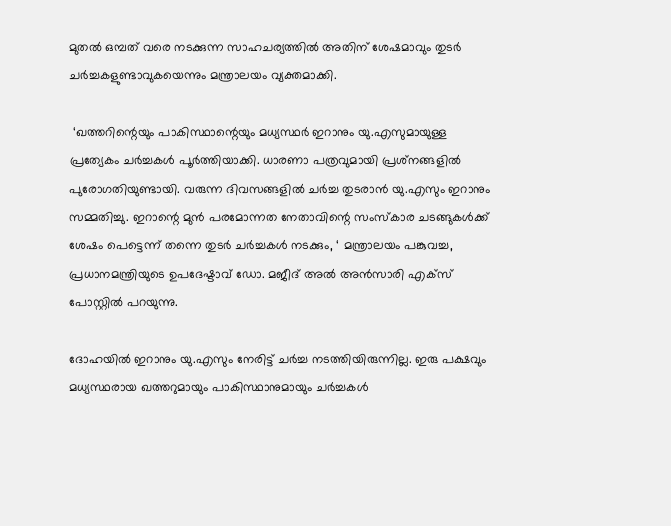മുതല്‍ ഒമ്പത് വരെ നടക്കുന്ന സാഹചര്യത്തില്‍ അതിന് ശേഷമാവും തുടര്‍ ചര്‍ച്ചകളുണ്ടാവുകയെന്നും മന്ത്രാലയം വ്യക്തമാക്കി.

 ‘ഖത്തറിന്റെയും പാകിസ്ഥാന്റെയും മധ്യസ്ഥര്‍ ഇറാനും യു.എസുമായുള്ള പ്രത്യേകം ചര്‍ച്ചകള്‍ പൂര്‍ത്തിയാക്കി. ധാരണാ പത്രവുമായി പ്രശ്‌നങ്ങളില്‍ പുരോഗതിയുണ്ടായി. വരുന്ന ദിവസങ്ങളില്‍ ചര്‍ച്ച തുടരാന്‍ യു.എസും ഇറാനും സമ്മതിച്ചു. ഇറാന്റെ മുന്‍ പരമോന്നത നേതാവിന്റെ സംസ്‌കാര ചടങ്ങുകള്‍ക്ക് ശേഷം പെട്ടെന്ന് തന്നെ തുടര്‍ ചര്‍ച്ചകള്‍ നടക്കും, ‘ മന്ത്രാലയം പങ്കുവച്ച, പ്രധാനമന്ത്രിയുടെ ഉപദേഷ്ടാവ് ഡോ. മജീദ് അല്‍ അന്‍സാരി എക്‌സ് പോസ്റ്റില്‍ പറയുന്നു.

ദോഹയില്‍ ഇറാനും യു.എസും നേരിട്ട് ചര്‍ച്ച നടത്തിയിരുന്നില്ല. ഇരു പക്ഷവും മധ്യസ്ഥരായ ഖത്തറുമായും പാകിസ്ഥാനുമായും ചര്‍ച്ചകള്‍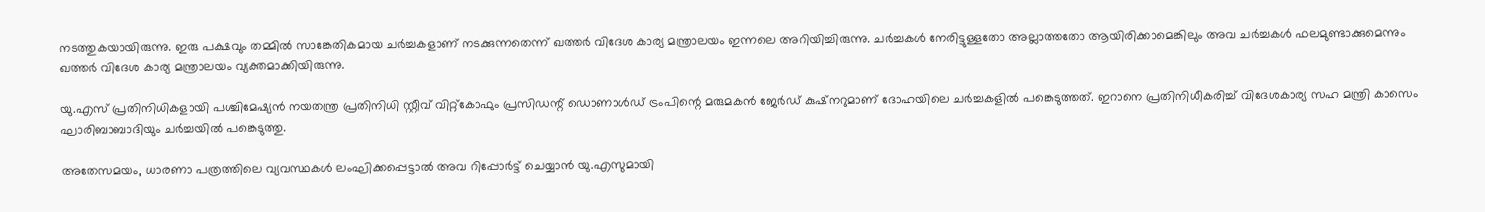നടത്തുകയായിരുന്നു. ഇരു പക്ഷവും തമ്മില്‍ സാങ്കേതികമായ ചര്‍ച്ചകളാണ് നടക്കുന്നതെന്ന് ഖത്തര്‍ വിദേശ കാര്യ മന്ത്രാലയം ഇന്നലെ അറിയിച്ചിരുന്നു. ചര്‍ച്ചകള്‍ നേരിട്ടുള്ളതോ അല്ലാത്തതോ ആയിരിക്കാമെങ്കിലും അവ ചര്‍ച്ചകള്‍ ഫലമുണ്ടാക്കുമെന്നും ഖത്തര്‍ വിദേശ കാര്യ മന്ത്രാലയം വ്യക്തമാക്കിയിരുന്നു.

യു.എസ് പ്രതിനിധികളായി പശ്ചിമേഷ്യന്‍ നയതന്ത്ര പ്രതിനിധി സ്റ്റീവ് വിറ്റ്കോഫും പ്രസിഡന്റ് ഡൊണാള്‍ഡ് ട്രംപിന്റെ മരുമകന്‍ ജേര്‍ഡ് കുഷ്നറുമാണ് ദോഹയിലെ ചര്‍ച്ചകളില്‍ പങ്കെടുത്തത്. ഇറാനെ പ്രതിനിധീകരിച്ച് വിദേശകാര്യ സഹ മന്ത്രി കാസെം ഘാരിബാബാദിയും ചര്‍ച്ചയില്‍ പങ്കെടുത്തു.

അതേസമയം, ധാരണാ പത്രത്തിലെ വ്യവസ്ഥകള്‍ ലംഘിക്കപ്പെട്ടാല്‍ അവ റിപ്പോര്‍ട്ട് ചെയ്യാന്‍ യു.എസുമായി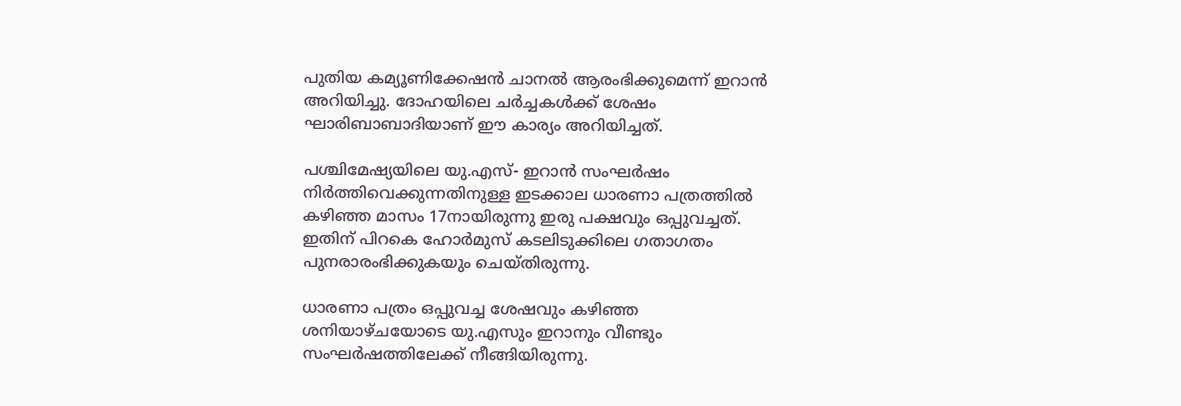പുതിയ കമ്യൂണിക്കേഷന്‍ ചാനല്‍ ആരംഭിക്കുമെന്ന് ഇറാന്‍ അറിയിച്ചു. ദോഹയിലെ ചര്‍ച്ചകള്‍ക്ക് ശേഷം ഘാരിബാബാദിയാണ് ഈ കാര്യം അറിയിച്ചത്.

പശ്ചിമേഷ്യയിലെ യു.എസ്- ഇറാന്‍ സംഘര്‍ഷം നിര്‍ത്തിവെക്കുന്നതിനുള്ള ഇടക്കാല ധാരണാ പത്രത്തില്‍ കഴിഞ്ഞ മാസം 17നായിരുന്നു ഇരു പക്ഷവും ഒപ്പുവച്ചത്. ഇതിന് പിറകെ ഹോര്‍മുസ് കടലിടുക്കിലെ ഗതാഗതം പുനരാരംഭിക്കുകയും ചെയ്തിരുന്നു.

ധാരണാ പത്രം ഒപ്പുവച്ച ശേഷവും കഴിഞ്ഞ ശനിയാഴ്ചയോടെ യു.എസും ഇറാനും വീണ്ടും സംഘര്‍ഷത്തിലേക്ക് നീങ്ങിയിരുന്നു.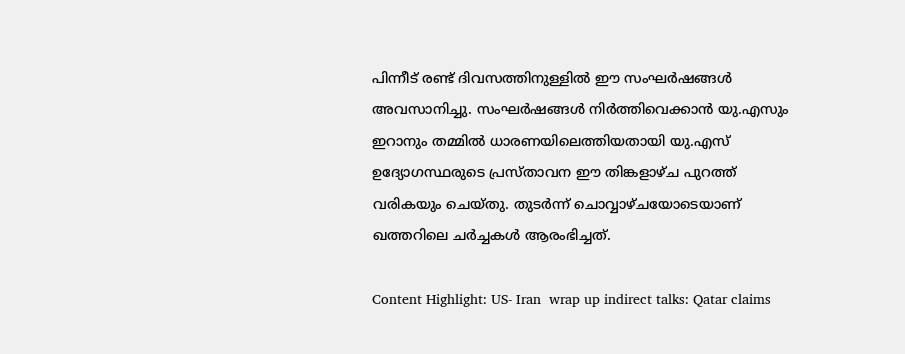പിന്നീട് രണ്ട് ദിവസത്തിനുള്ളില്‍ ഈ സംഘര്‍ഷങ്ങള്‍ അവസാനിച്ചു. സംഘര്‍ഷങ്ങള്‍ നിര്‍ത്തിവെക്കാന്‍ യു.എസും ഇറാനും തമ്മില്‍ ധാരണയിലെത്തിയതായി യു.എസ് ഉദ്യോഗസ്ഥരുടെ പ്രസ്താവന ഈ തിങ്കളാഴ്ച പുറത്ത് വരികയും ചെയ്തു. തുടര്‍ന്ന് ചൊവ്വാഴ്ചയോടെയാണ് ഖത്തറിലെ ചര്‍ച്ചകള്‍ ആരംഭിച്ചത്.

Content Highlight: US- Iran  wrap up indirect talks: Qatar claims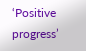‘Positive progress’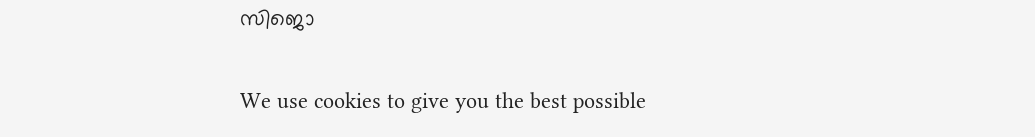സിജൊ

We use cookies to give you the best possible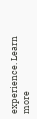experience. Learn more